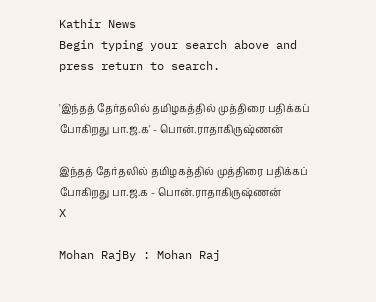Kathir News
Begin typing your search above and press return to search.

'இந்தத் தேர்தலில் தமிழகத்தில் முத்திரை பதிக்கப் போகிறது பா.ஜ.க' - பொன்.ராதாகிருஷ்ணன்

இந்தத் தேர்தலில் தமிழகத்தில் முத்திரை பதிக்கப் போகிறது பா.ஜ.க - பொன்.ராதாகிருஷ்ணன்
X

Mohan RajBy : Mohan Raj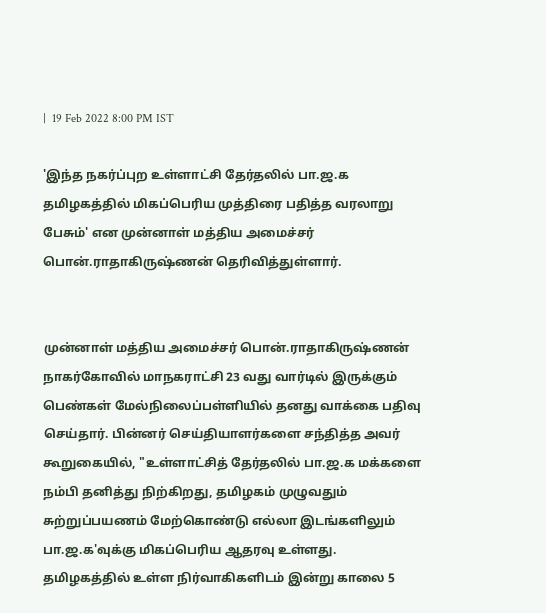|  19 Feb 2022 8:00 PM IST

'இந்த நகர்ப்புற உள்ளாட்சி தேர்தலில் பா.ஜ.க தமிழகத்தில் மிகப்பெரிய முத்திரை பதித்த வரலாறு பேசும்' என முன்னாள் மத்திய அமைச்சர் பொன்.ராதாகிருஷ்ணன் தெரிவித்துள்ளார்.


முன்னாள் மத்திய அமைச்சர் பொன்.ராதாகிருஷ்ணன் நாகர்கோவில் மாநகராட்சி 23 வது வார்டில் இருக்கும் பெண்கள் மேல்நிலைப்பள்ளியில் தனது வாக்கை பதிவு செய்தார். பின்னர் செய்தியாளர்களை சந்தித்த அவர் கூறுகையில், "உள்ளாட்சித் தேர்தலில் பா.ஜ.க மக்களை நம்பி தனித்து நிற்கிறது, தமிழகம் முழுவதும் சுற்றுப்பயணம் மேற்கொண்டு எல்லா இடங்களிலும் பா.ஜ.க'வுக்கு மிகப்பெரிய ஆதரவு உள்ளது. தமிழகத்தில் உள்ள நிர்வாகிகளிடம் இன்று காலை 5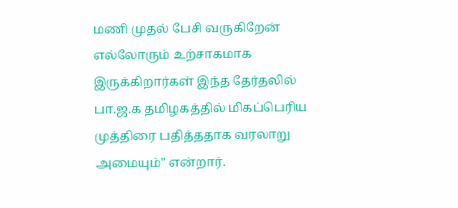மணி முதல் பேசி வருகிறேன் எல்லோரும் உற்சாகமாக இருக்கிறார்கள் இந்த தேர்தலில் பா.ஜ.க தமிழகத்தில் மிகப்பெரிய முத்திரை பதித்ததாக வரலாறு அமையும்" என்றார்.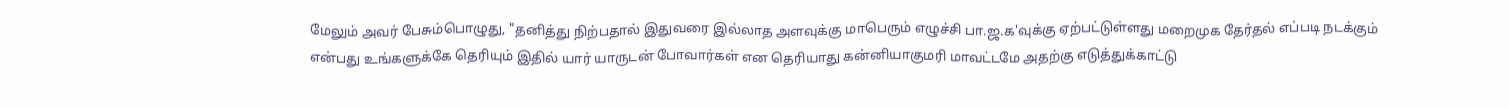மேலும் அவர் பேசும்பொழுது, "தனித்து நிற்பதால் இதுவரை இல்லாத அளவுக்கு மாபெரும் எழுச்சி பா.ஜ.க'வுக்கு ஏற்பட்டுள்ளது மறைமுக தேர்தல் எப்படி நடக்கும் என்பது உங்களுக்கே தெரியும் இதில் யார் யாருடன் போவார்கள் என தெரியாது கன்னியாகுமரி மாவட்டமே அதற்கு எடுத்துக்காட்டு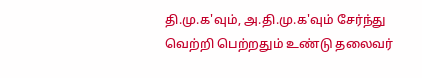தி.மு.க'வும், அ.தி.மு.க'வும் சேர்ந்து வெற்றி பெற்றதும் உண்டு தலைவர்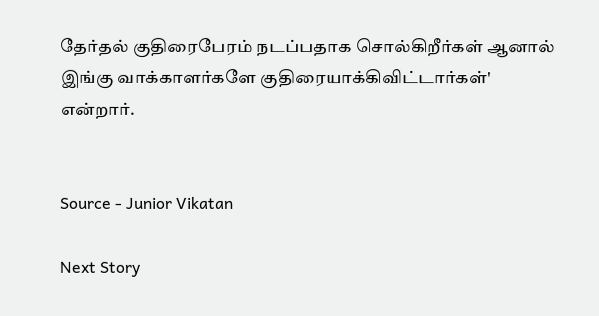தேர்தல் குதிரைபேரம் நடப்பதாக சொல்கிறீர்கள் ஆனால் இங்கு வாக்காளர்களே குதிரையாக்கிவிட்டார்கள்' என்றார்.


Source - Junior Vikatan

Next Story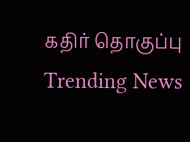கதிர் தொகுப்பு
Trending News